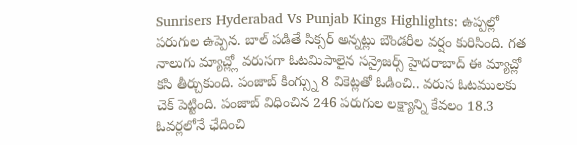Sunrisers Hyderabad Vs Punjab Kings Highlights: ఉప్పల్లో పరుగుల ఉప్పెన. బాల్ పడితే సిక్సర్ అన్నట్లు బౌండరీల వర్షం కురిసింది. గత నాలుగు మ్యాచ్ల్లో వరుసగా ఓటమిపాలైన సన్రైజర్స్ హైదరాబాద్ ఈ మ్యాచ్లో కసి తీర్చుకుంది. పంజాబ్ కింగ్స్ను 8 వికెట్లతో ఓడించి.. వరుస ఓటములకు చెక్ పెట్టింది. పంజాబ్ విధించిన 246 పరుగుల లక్ష్యాన్ని కేవలం 18.3 ఓవర్లలోనే ఛేదించి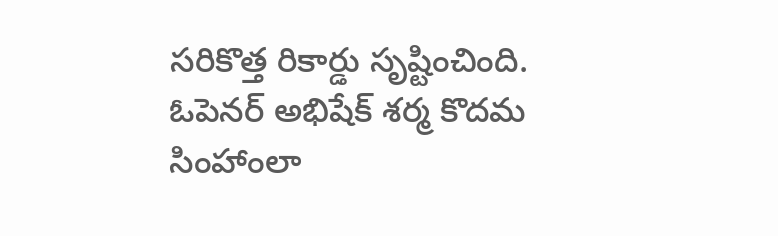సరికొత్త రికార్డు సృష్టించింది. ఓపెనర్ అభిషేక్ శర్మ కొదమ సింహాంలా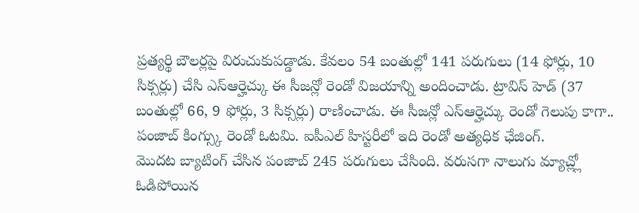ప్రత్యర్థి బౌలర్లపై విరుచుకుపడ్డాడు. కేవలం 54 బంతుల్లో 141 పరుగులు (14 ఫోర్లు, 10 సిక్సర్లు) చేసి ఎస్ఆర్హెచ్కు ఈ సీజన్లో రెండో విజయాన్ని అందించాడు. ట్రావిస్ హెడ్ (37 బంతుల్లో 66, 9 ఫోర్లు, 3 సిక్సర్లు) రాణించాడు. ఈ సీజన్లో ఎస్ఆర్హెచ్కు రెండో గెలుపు కాగా.. పంజాబ్ కింగ్స్కు రెండో ఓటమి. ఐపీఎల్ హిస్టరీలో ఇది రెండో అత్యధిక ఛేజింగ్.
మొదట బ్యాటింగ్ చేసిన పంజాబ్ 245 పరుగులు చేసింది. వరుసగా నాలుగు మ్యాచ్ల్లో ఓడిపోయిన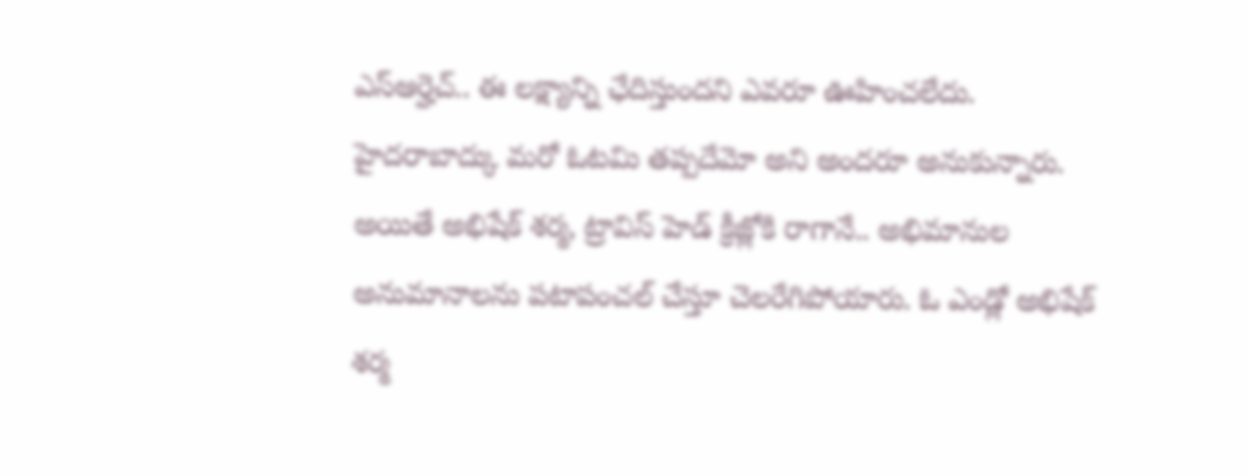ఎస్ఆర్హెచ్.. ఈ లక్ష్యాన్ని ఛేదిస్తుందని ఎవరూ ఊహించలేదు. హైదరాబాద్కు మరో ఓటమి తప్పదేమో అని అందరూ అనుకున్నారు. అయితే అభిషేక్ శర్మ, ట్రావిస్ హెడ్ క్రీజ్లోకి రాగానే.. అభిమానుల అనుమానాలను పటాపంచల్ చేస్తూ చెలరేగిపోయారు. ఓ ఎండ్లో అభిషేక్ శర్మ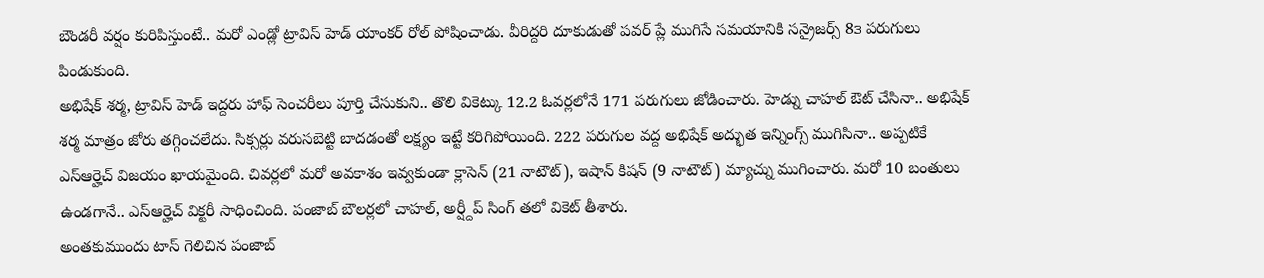బౌండరీ వర్షం కురిపిస్తుంటే.. మరో ఎండ్లో ట్రావిస్ హెడ్ యాంకర్ రోల్ పోషించాడు. వీరిద్దరి దూకుడుతో పవర్ ప్లే ముగిసే సమయానికి సన్రైజర్స్ 8౩ పరుగులు పిండుకుంది.
అభిషేక్ శర్మ, ట్రావిస్ హెడ్ ఇద్దరు హాఫ్ సెంచరీలు పూర్తి చేసుకుని.. తొలి వికెట్కు 12.2 ఓవర్లలోనే 171 పరుగులు జోడించారు. హెడ్ను చాహల్ ఔట్ చేసినా.. అభిషేక్ శర్మ మాత్రం జోరు తగ్గించలేదు. సిక్సర్లు వరుసబెట్టి బాదడంతో లక్ష్యం ఇట్టే కరిగిపోయింది. 222 పరుగుల వద్ద అభిషేక్ అద్భుత ఇన్నింగ్స్ ముగిసినా.. అప్పటికే ఎస్ఆర్హెచ్ విజయం ఖాయమైంది. చివర్లలో మరో అవకాశం ఇవ్వకుండా క్లాసెన్ (21 నాటౌట్), ఇషాన్ కిషన్ (9 నాటౌట్) మ్యాచ్ను ముగించారు. మరో 10 బంతులు ఉండగానే.. ఎస్ఆర్హెచ్ విక్టరీ సాధించింది. పంజాబ్ బౌలర్లలో చాహల్, అర్ష్దీప్ సింగ్ తలో వికెట్ తీశారు.
అంతకుముందు టాస్ గెలిచిన పంజాబ్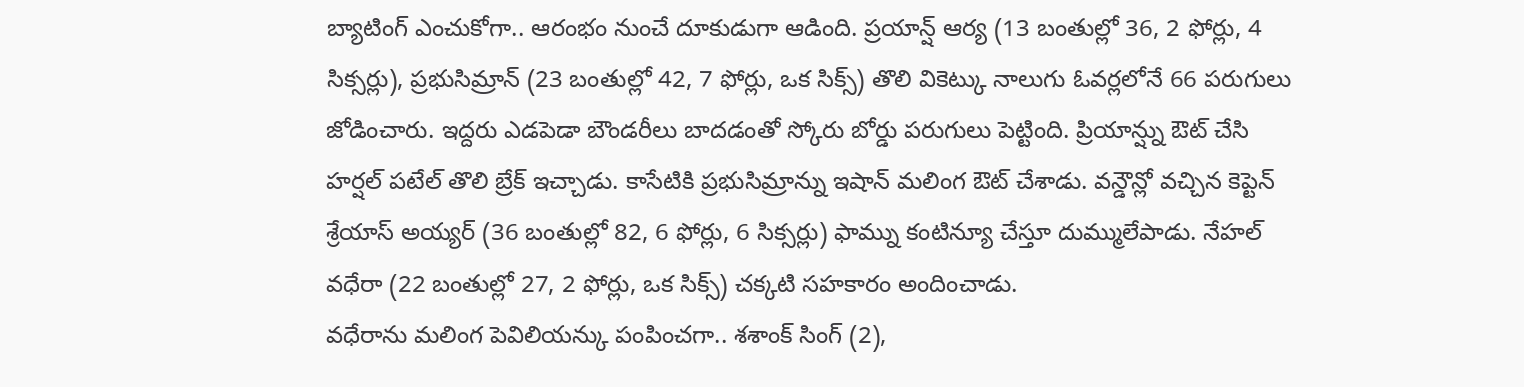బ్యాటింగ్ ఎంచుకోగా.. ఆరంభం నుంచే దూకుడుగా ఆడింది. ప్రయాన్ష్ ఆర్య (13 బంతుల్లో 36, 2 ఫోర్లు, 4 సిక్సర్లు), ప్రభుసిమ్రాన్ (23 బంతుల్లో 42, 7 ఫోర్లు, ఒక సిక్స్) తొలి వికెట్కు నాలుగు ఓవర్లలోనే 66 పరుగులు జోడించారు. ఇద్దరు ఎడపెడా బౌండరీలు బాదడంతో స్కోరు బోర్డు పరుగులు పెట్టింది. ప్రియాన్ష్ను ఔట్ చేసి హర్షల్ పటేల్ తొలి బ్రేక్ ఇచ్చాడు. కాసేటికి ప్రభుసిమ్రాన్ను ఇషాన్ మలింగ ఔట్ చేశాడు. వన్డౌన్లో వచ్చిన కెప్టెన్ శ్రేయాస్ అయ్యర్ (36 బంతుల్లో 82, 6 ఫోర్లు, 6 సిక్సర్లు) ఫామ్ను కంటిన్యూ చేస్తూ దుమ్ములేపాడు. నేహల్ వధేరా (22 బంతుల్లో 27, 2 ఫోర్లు, ఒక సిక్స్) చక్కటి సహకారం అందించాడు.
వధేరాను మలింగ పెవిలియన్కు పంపించగా.. శశాంక్ సింగ్ (2),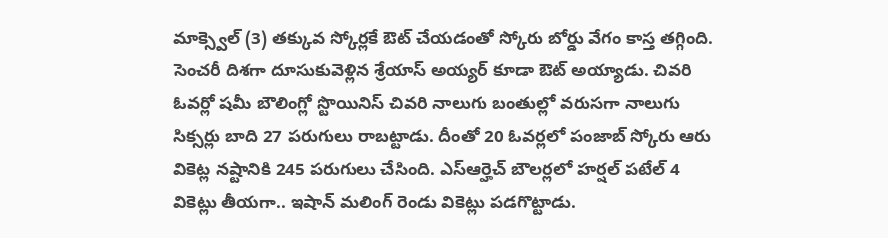మాక్స్వెల్ (3) తక్కువ స్కోర్లకే ఔట్ చేయడంతో స్కోరు బోర్డు వేగం కాస్త తగ్గింది. సెంచరీ దిశగా దూసుకువెళ్లిన శ్రేయాస్ అయ్యర్ కూడా ఔట్ అయ్యాడు. చివరి ఓవర్లో షమీ బౌలింగ్లో స్టొయినిస్ చివరి నాలుగు బంతుల్లో వరుసగా నాలుగు సిక్సర్లు బాది 27 పరుగులు రాబట్టాడు. దీంతో 20 ఓవర్లలో పంజాబ్ స్కోరు ఆరు వికెట్ల నష్టానికి 245 పరుగులు చేసింది. ఎస్ఆర్హెచ్ బౌలర్లలో హర్షల్ పటేల్ 4 వికెట్లు తీయగా.. ఇషాన్ మలింగ్ రెండు వికెట్లు పడగొట్టాడు.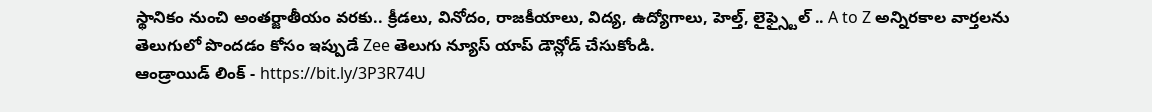స్థానికం నుంచి అంతర్జాతీయం వరకు.. క్రీడలు, వినోదం, రాజకీయాలు, విద్య, ఉద్యోగాలు, హెల్త్, లైఫ్స్టైల్ .. A to Z అన్నిరకాల వార్తలను తెలుగులో పొందడం కోసం ఇప్పుడే Zee తెలుగు న్యూస్ యాప్ డౌన్లోడ్ చేసుకోండి.
ఆండ్రాయిడ్ లింక్ - https://bit.ly/3P3R74U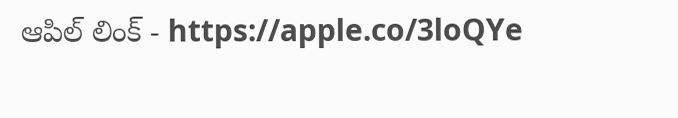ఆపిల్ లింక్ - https://apple.co/3loQYe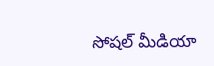సోషల్ మీడియా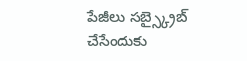పేజీలు సబ్స్క్రైబ్ చేసేందుకు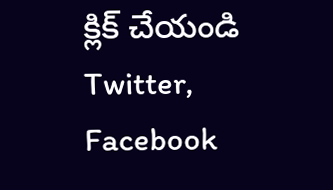క్లిక్ చేయండి Twitter, Facebook